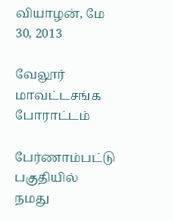வியாழன், மே 30, 2013

வேலூர் மாவட்டசங்க போராட்டம்

பேர்ணாம்பட்டு  பகுதியில்  நமது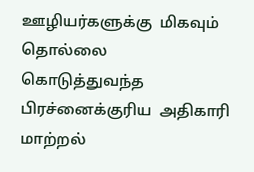ஊழியர்களுக்கு  மிகவும்  தொல்லை  கொடுத்துவந்த  பிரச்னைக்குரிய  அதிகாரி  மாற்றல்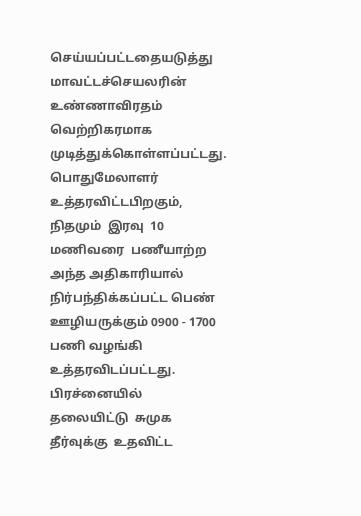செய்யப்பட்டதையடுத்து  மாவட்டச்செயலரின்  உண்ணாவிரதம்  வெற்றிகரமாக  முடித்துக்கொள்ளப்பட்டது.  பொதுமேலாளர்  உத்தரவிட்டபிறகும்,  நிதமும்  இரவு  10  மணிவரை  பணீயாற்ற   அந்த அதிகாரியால் நிர்பந்திக்கப்பட்ட பெண் ஊழியருக்கும் 0900 - 1700 பணி வழங்கி உத்தரவிடப்பட்டது.  பிரச்னையில்  தலையிட்டு  சுமுக  தீர்வுக்கு  உதவிட்ட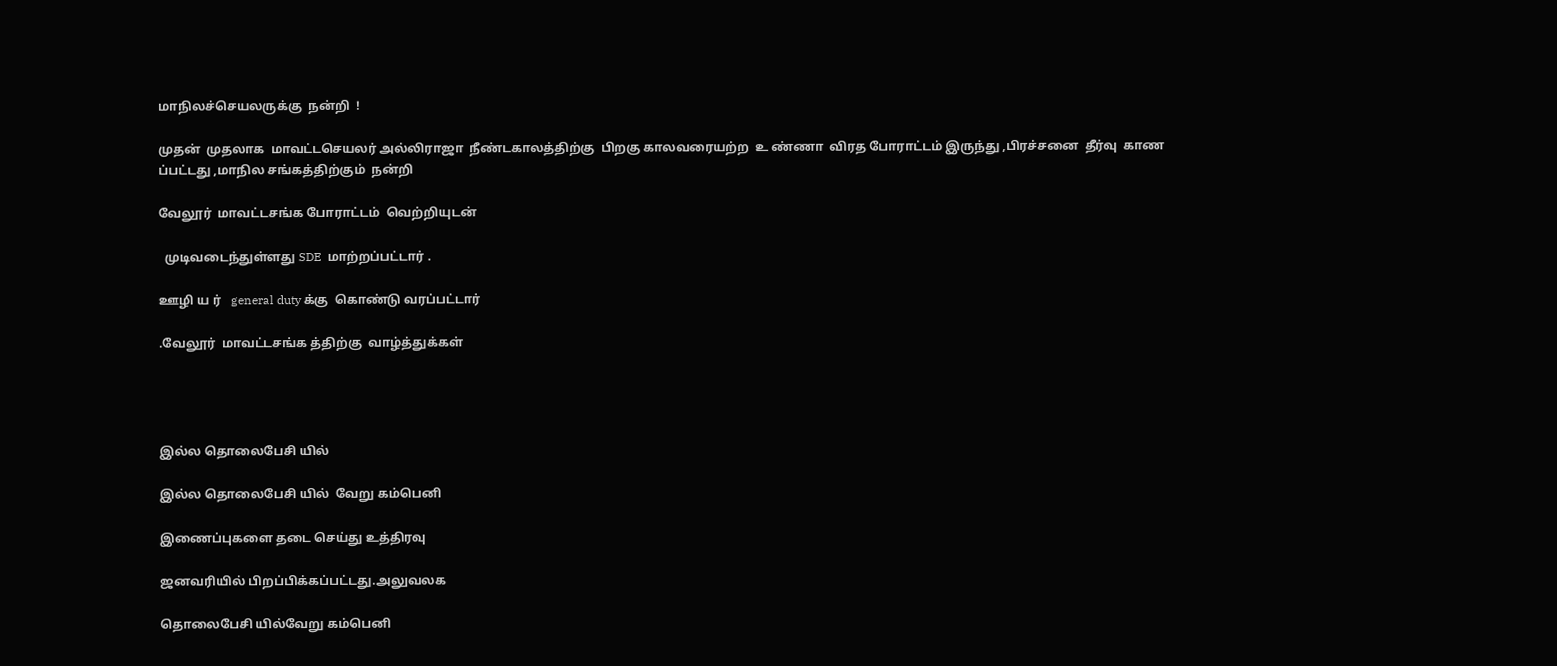மாநிலச்செயலருக்கு  நன்றி  !

முதன்  முதலாக  மாவட்டசெயலர் அல்லிராஜா  நீண்டகாலத்திற்கு  பிறகு காலவரையற்ற  உ ண்ணா  விரத போராட்டம் இருந்து ,பிரச்சனை  தீர்வு  காண ப்பட்டது ,மாநில சங்கத்திற்கும்  நன்றி

வேலூர்  மாவட்டசங்க போராட்டம்  வெற்றியுடன்

  முடிவடைந்துள்ளது SDE  மாற்றப்பட்டார் .

ஊழி ய ர்   general duty க்கு  கொண்டு வரப்பட்டார்

.வேலூர்  மாவட்டசங்க த்திற்கு  வாழ்த்துக்கள்




இல்ல தொலைபேசி யில்

இல்ல தொலைபேசி யில்  வேறு கம்பெனி

இணைப்புகளை தடை செய்து உத்திரவு

ஜனவரியில் பிறப்பிக்கப்பட்டது.அலுவலக

தொலைபேசி யில்வேறு கம்பெனி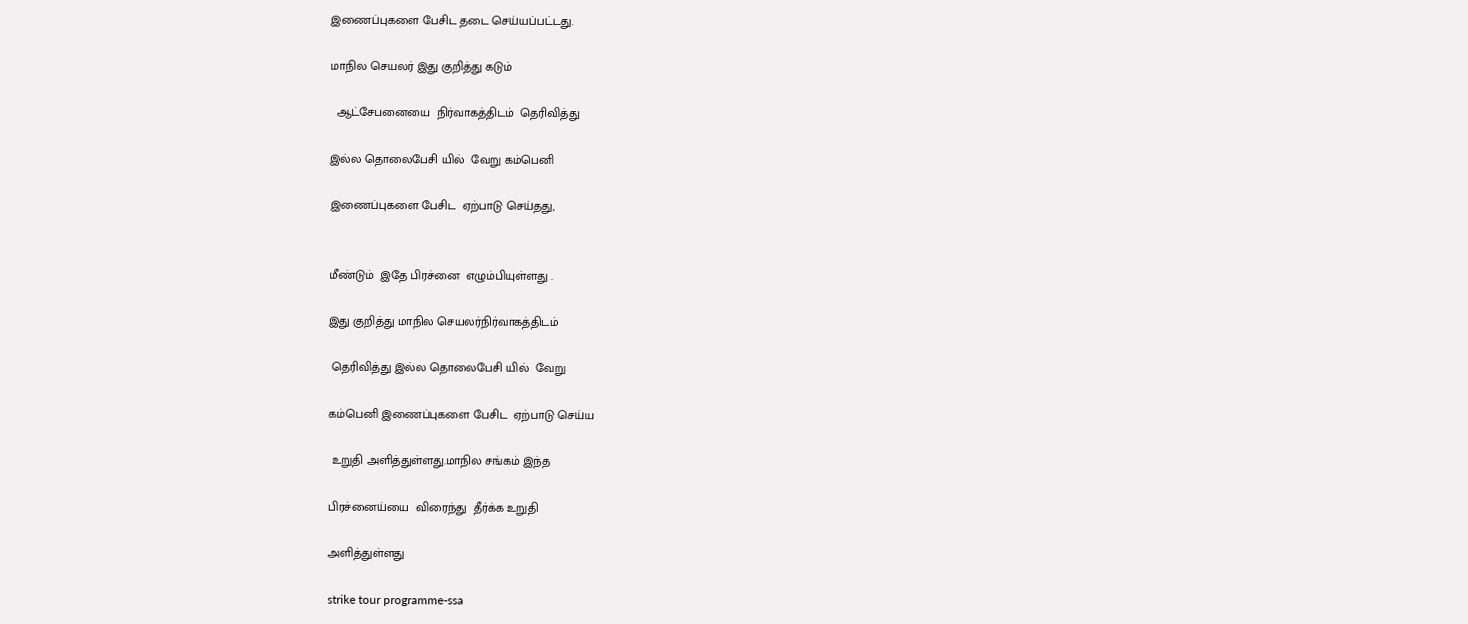இணைப்புகளை பேசிட தடை செய்யப்பட்டது.

மாநில செயலர் இது குறித்து கடும்

  ஆட்சேபனையை  நிர்வாகத்திடம்  தெரிவித்து

இல்ல தொலைபேசி யில்  வேறு கம்பெனி

இணைப்புகளை பேசிட  ஏற்பாடு செய்தது,


மீண்டும்  இதே பிரச்னை  எழும்பியுள்ளது .

இது குறித்து மாநில செயலர்நிர்வாகத்திடம்

 தெரிவித்து இல்ல தொலைபேசி யில்  வேறு

கம்பெனி இணைப்புகளை பேசிட  ஏற்பாடு செய்ய

 உறுதி அளித்துள்ளது.மாநில சங்கம் இந்த

பிரச்னைய்யை  விரைந்து  தீர்க்க உறுதி

அளித்துள்ளது

strike tour programme-ssa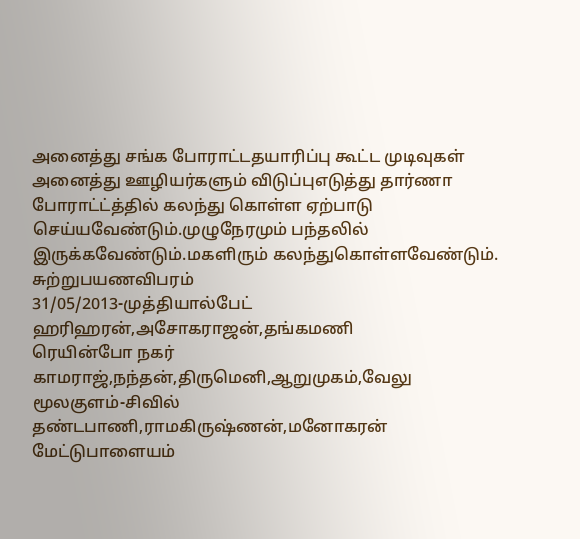அனைத்து சங்க போராட்டதயாரிப்பு கூட்ட முடிவுகள்
அனைத்து ஊழியர்களும் விடுப்புஎடுத்து தார்ணா போராட்ட்த்தில் கலந்து கொள்ள ஏற்பாடு செய்யவேண்டும்.முழுநேரமும் பந்தலில் இருக்கவேண்டும்.மகளிரும் கலந்துகொள்ளவேண்டும்.
சுற்றுபயணவிபரம்
31/05/2013-முத்தியால்பேட்
ஹரிஹரன்,அசோகராஜன்,தங்கமணி
ரெயின்போ நகர்
காமராஜ்,நந்தன்,திருமெனி,ஆறுமுகம்,வேலு
மூலகுளம்-சிவில்
தண்டபாணி,ராமகிருஷ்ணன்,மனோகரன்
மேட்டுபாளையம்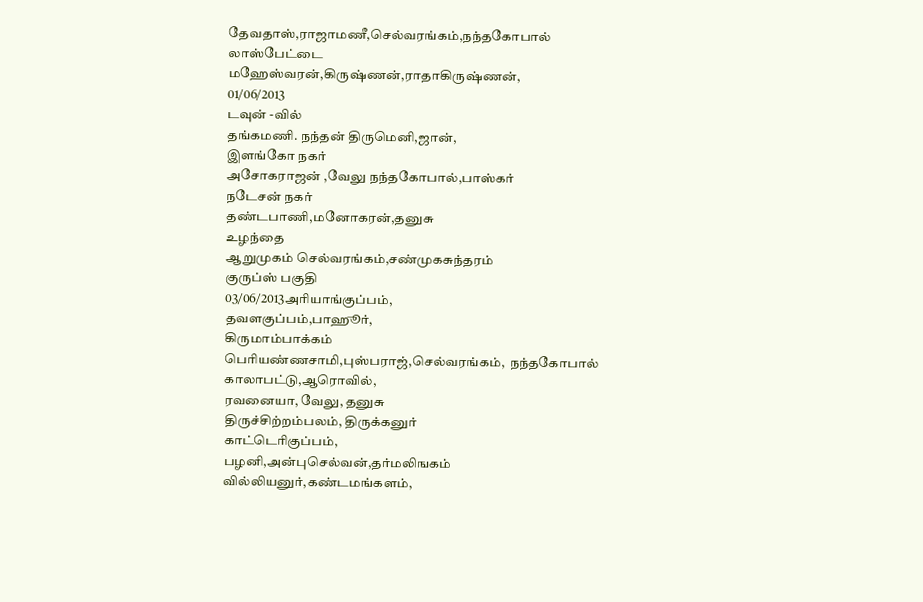தேவதாஸ்,ராஜாமணீ,செல்வரங்கம்,நந்தகோபால்
லாஸ்பேட்டை
மஹேஸ்வரன்,கிருஷ்ணன்,ராதாகிருஷ்ணன்,
01/06/2013
டவுன் -வில்
தங்கமணி. நந்தன் திருமெனி,ஜான்,
இளங்கோ நகர்
அசோகராஜன் ,வேலு நந்தகோபால்,பாஸ்கர்
நடேசன் நகர்
தண்டபாணி,மனோகரன்,தனுசு
உழந்தை
ஆறுமுகம் செல்வரங்கம்,சண்முகசுந்தரம்
குருப்ஸ் பகுதி
03/06/2013அரியாங்குப்பம்,
தவளகுப்பம்,பாஹூர்,
கிருமாம்பாக்கம்
பெரியண்ணசாமி,புஸ்பராஜ்,செல்வரங்கம்,  நந்தகோபால்
காலாபட்டு,ஆரொவில்,
ரவனையா, வேலு, தனுசு
திருச்சிற்றம்பலம், திருக்கனுர்
காட்டெரிகுப்பம்,
பழனி,அன்புசெல்வன்,தர்மலிஙகம்
வில்லியனுர்,கண்டமங்களம்,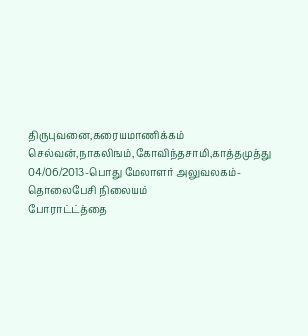திருபுவனை,கரையமாணிக்கம்
செல்வன்,நாகலிஙம்,கோவிந்தசாமி,காத்தமுத்து
04/06/2013-பொது மேலாளர் அலுவலகம்-தொலைபேசி நிலையம்
போராட்ட்த்தை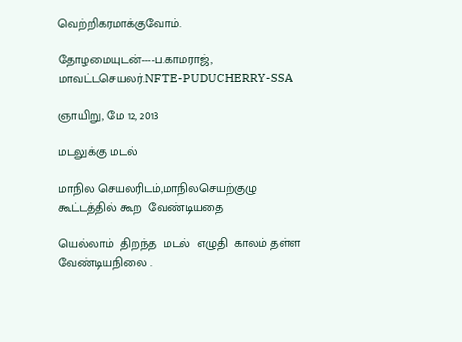வெற்றிகரமாக்குவோம்.

தோழமையுடன்----ப.காமராஜ், மாவட்டசெயலர்.NFTE-PUDUCHERRY-SSA

ஞாயிறு, மே 12, 2013

மடலுக்கு மடல்

மாநில செயலரிடம்,மாநிலசெயற்குழு  கூட்டத்தில் கூற  வேண்டியதை

யெல்லாம்  திறந்த  மடல்  எழுதி  காலம் தள்ள   வேண்டியநிலை .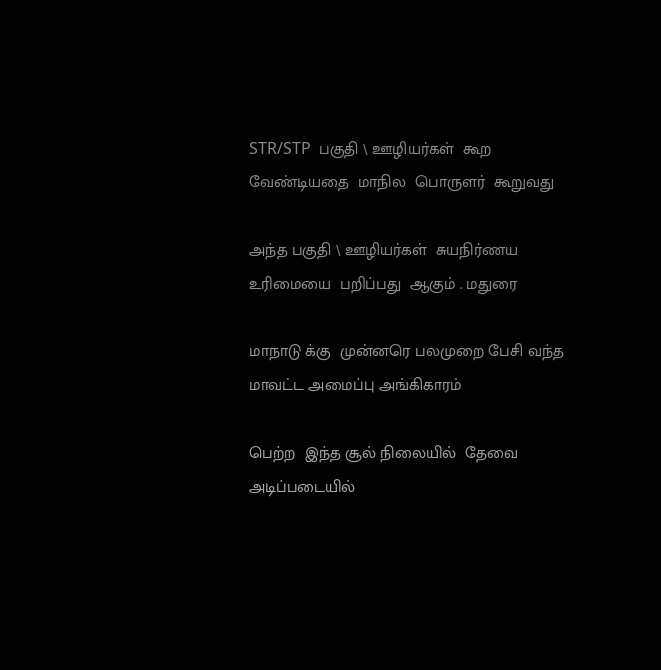STR/STP  பகுதி \ ஊழியர்கள்  கூற  வேண்டியதை  மாநில  பொருளர்  கூறுவது

அந்த பகுதி \ ஊழியர்கள்  சுயநிர்ணய  உரிமையை  பறிப்பது  ஆகும் . மதுரை

மாநாடு க்கு  முன்னரெ பலமுறை பேசி வந்த  மாவட்ட அமைப்பு அங்கிகாரம்

பெற்ற  இந்த சூல் நிலையில்  தேவை அடிப்படையில்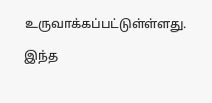உருவாக்கப்பட்டுள்ள்ளது.

இந்த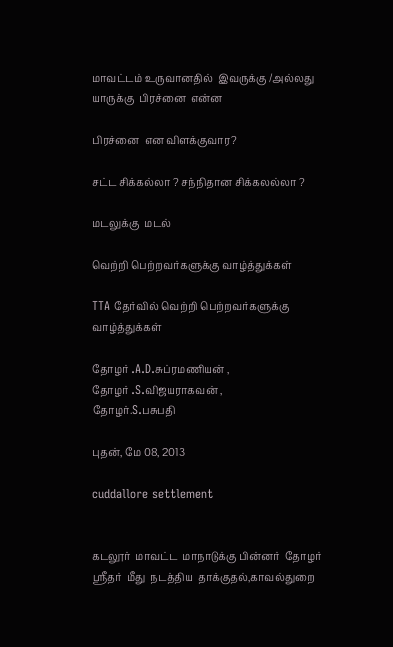மாவட்டம் உருவானதில்  இவருக்கு /அல்லது யாருக்கு  பிரச்னை  என்ன

பிரச்னை  என விளக்குவார?

சட்ட சிக்கல்லா ? சந்நிதான சிக்கலல்லா ?

மடலுக்கு  மடல்

வெற்றி பெற்றவர்களுக்கு வாழ்த்துக்கள்

TTA தேர்வில் வெற்றி பெற்றவர்களுக்கு  வாழ்த்துக்கள்

தோழர் .A.D.சுப்ரமணியன் ,
தோழர் .S.விஜயராகவன் ,
தோழர்.S.பசுபதி

புதன், மே 08, 2013

cuddallore settlement


கடலூர்  மாவட்ட  மாநாடுக்கு பின்னர்  தோழர் ஸ்ரீதர்  மீது  நடத்திய  தாக்குதல்,காவல்துறை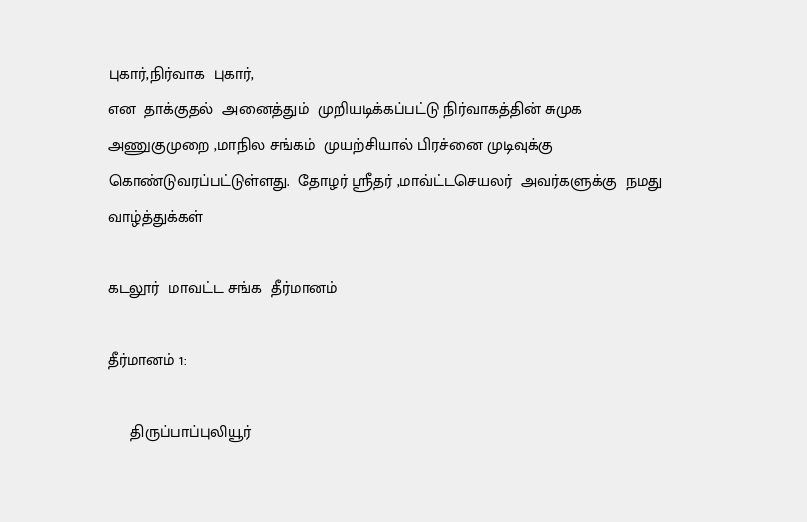புகார்,நிர்வாக  புகார்,
என  தாக்குதல்  அனைத்தும்  முறியடிக்கப்பட்டு நிர்வாகத்தின் சுமுக அணுகுமுறை ,மாநில சங்கம்  முயற்சியால் பிரச்னை முடிவுக்கு கொண்டுவரப்பட்டுள்ளது.  தோழர் ஸ்ரீதர் ,மாவ்ட்டசெயலர்  அவர்களுக்கு  நமது வாழ்த்துக்கள்

கடலூர்  மாவட்ட சங்க  தீர்மானம்

தீர்மானம் 1:

     திருப்பாப்புலியூர்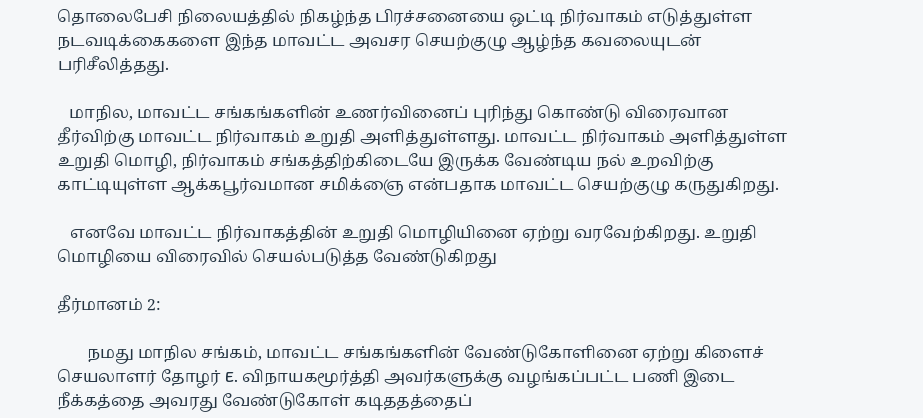தொலைபேசி நிலையத்தில் நிகழ்ந்த பிரச்சனையை ஒட்டி நிர்வாகம் எடுத்துள்ள நடவடிக்கைகளை இந்த மாவட்ட அவசர செயற்குழு ஆழ்ந்த கவலையுடன் பரிசீலித்தது.

   மாநில, மாவட்ட சங்கங்களின் உணர்வினைப் புரிந்து கொண்டு விரைவான தீர்விற்கு மாவட்ட நிர்வாகம் உறுதி அளித்துள்ளது. மாவட்ட நிர்வாகம் அளித்துள்ள உறுதி மொழி, நிர்வாகம் சங்கத்திற்கிடையே இருக்க வேண்டிய நல் உறவிற்கு காட்டியுள்ள ஆக்கபூர்வமான சமிக்ஞை என்பதாக மாவட்ட செயற்குழு கருதுகிறது.

   எனவே மாவட்ட நிர்வாகத்தின் உறுதி மொழியினை ஏற்று வரவேற்கிறது. உறுதி மொழியை விரைவில் செயல்படுத்த வேண்டுகிறது

தீர்மானம் 2:

       நமது மாநில சங்கம், மாவட்ட சங்கங்களின் வேண்டுகோளினை ஏற்று கிளைச் செயலாளர் தோழர் E. விநாயகமூர்த்தி அவர்களுக்கு வழங்கப்பட்ட பணி இடை நீக்கத்தை அவரது வேண்டுகோள் கடிததத்தைப்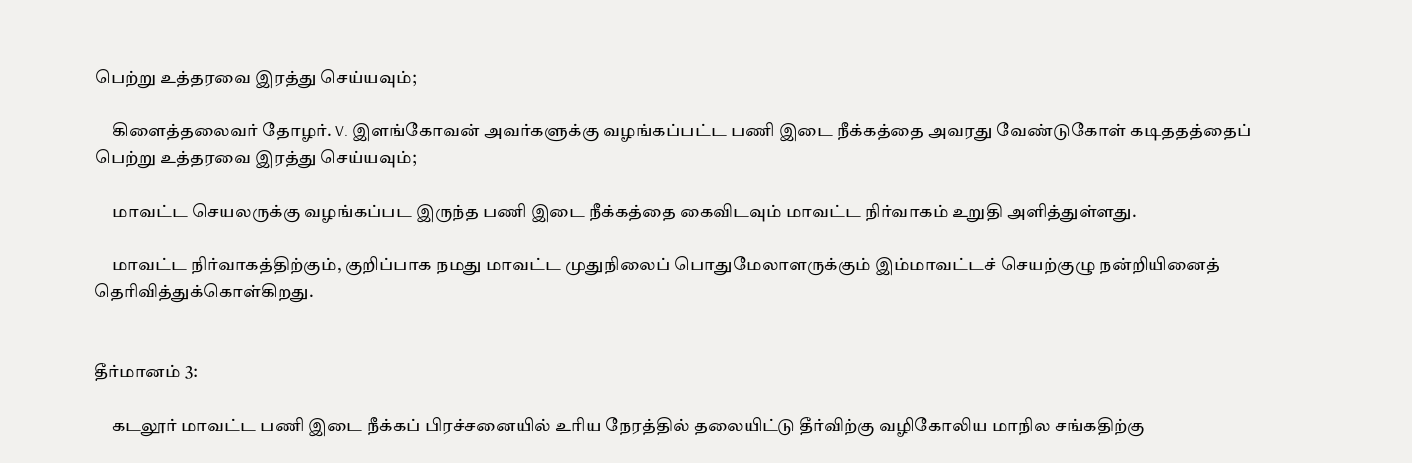பெற்று உத்தரவை இரத்து செய்யவும்;

     கிளைத்தலைவர் தோழர். V. இளங்கோவன் அவர்களுக்கு வழங்கப்பட்ட பணி இடை நீக்கத்தை அவரது வேண்டுகோள் கடிததத்தைப் பெற்று உத்தரவை இரத்து செய்யவும்;

     மாவட்ட செயலருக்கு வழங்கப்பட இருந்த பணி இடை நீக்கத்தை கைவிடவும் மாவட்ட நிர்வாகம் உறுதி அளித்துள்ளது.

     மாவட்ட நிர்வாகத்திற்கும், குறிப்பாக நமது மாவட்ட முதுநிலைப் பொதுமேலாளருக்கும் இம்மாவட்டச் செயற்குழு நன்றியினைத் தெரிவித்துக்கொள்கிறது.


தீர்மானம் 3:

     கடலூர் மாவட்ட பணி இடை நீக்கப் பிரச்சனையில் உரிய நேரத்தில் தலையிட்டு தீர்விற்கு வழிகோலிய மாநில சங்கதிற்கு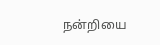நன்றியை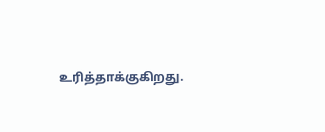உரித்தாக்குகிறது.